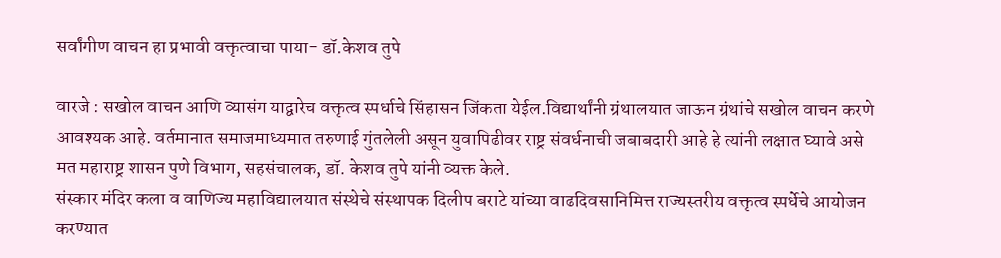सर्वांगीण वाचन हा प्रभावी वक्तृत्वाचा पाया- डॉ.केशव तुपे

वारजे : सखोल वाचन आणि व्यासंग याद्वारेच वक्तृत्व स्पर्धाचे सिंहासन जिंकता येईल.विद्यार्थांनी ग्रंथालयात जाऊन ग्रंथांचे सखोल वाचन करणे आवश्यक आहे. वर्तमानात समाजमाध्यमात तरुणाई गुंतलेली असून युवापिढीवर राष्ट्र संवर्धनाची जबाबदारी आहे हे त्यांनी लक्षात घ्यावे असे मत महाराष्ट्र शासन पुणे विभाग, सहसंचालक, डॉ. केशव तुपे यांनी व्यक्त केले.
संस्कार मंदिर कला व वाणिज्य महाविद्यालयात संस्थेचे संस्थापक दिलीप बराटे यांच्या वाढदिवसानिमित्त राज्यस्तरीय वक्तृत्व स्पर्धेचे आयोजन करण्यात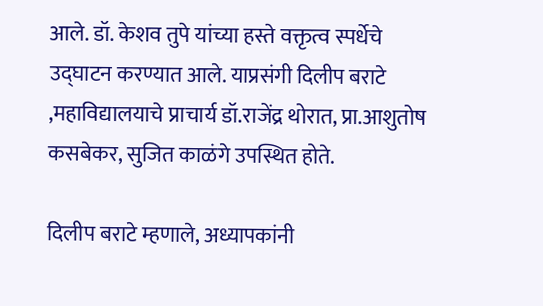आले. डॉ. केशव तुपे यांच्या हस्ते वक्तृत्व स्पर्धेचे उद्घाटन करण्यात आले. याप्रसंगी दिलीप बराटे ,महाविद्यालयाचे प्राचार्य डॉ.राजेंद्र थोरात, प्रा.आशुतोष कसबेकर, सुजित काळंगे उपस्थित होते.

दिलीप बराटे म्हणाले, अध्यापकांनी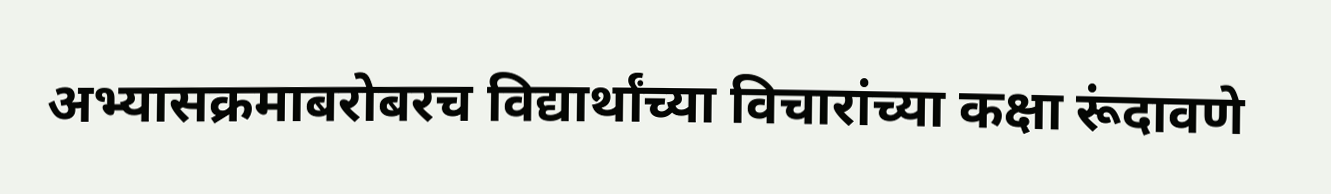अभ्यासक्रमाबरोबरच विद्यार्थांच्या विचारांच्या कक्षा रूंदावणे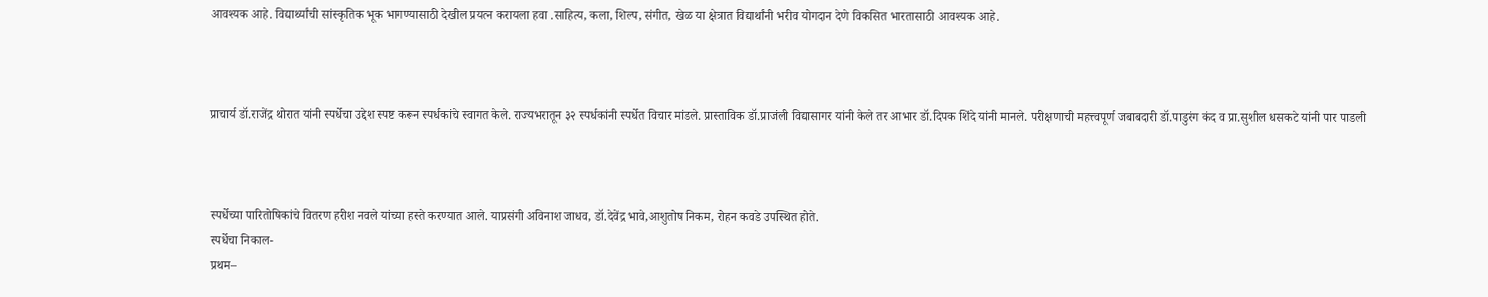आवश्यक आहे. विद्यार्थ्यांची सांस्कृतिक भूक भागण्यासाठी देखील प्रयत्न करायला हवा .साहित्य, कला, शिल्प, संगीत, खेळ या क्षेत्रात विद्यार्थांनी भरीव योगदान देणे विकसित भारतासाठी आवश्यक आहे.



प्राचार्य डॉ.राजेंद्र थोरात यांनी स्पर्धेचा उद्देश स्पष्ट करून स्पर्धकांचे स्वागत केले. राज्यभरातून ३२ स्पर्धकांनी स्पर्धेत विचार मांडले. प्रास्ताविक डॉ.प्राजंली विद्यासागर यांनी केले तर आभार डॉ.दिपक शिंदे यांनी मानले. परीक्षणाची महत्त्वपूर्ण जबाबदारी डॉ.पाडुरंग कंद व प्रा.सुशील धसकटे यांनी पार पाडली



स्पर्धेच्या पारितोषिकांचे वितरण हरीश नवले यांच्या हस्ते करण्यात आले. याप्रसंगी अविनाश जाधव, डॉ.देवेंद्र भावे,आशुतोष निकम, रोहन कवडे उपस्थित होते.
स्पर्धेचा निकाल-
प्रथम–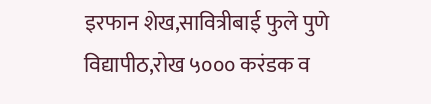इरफान शेख,सावित्रीबाई फुले पुणे विद्यापीठ,रोख ५००० करंडक व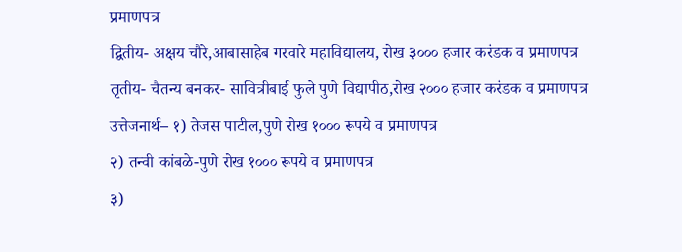प्रमाणपत्र
द्वितीय- अक्षय चौरे,आबासाहेब गरवारे महाविद्यालय, रोख ३००० हजार करंडक व प्रमाणपत्र
तृतीय- चैतन्य बनकर- सावित्रीबाई फुले पुणे विद्यापीठ,रोख २००० हजार करंडक व प्रमाणपत्र
उत्तेजनार्थ– १) तेजस पाटील,पुणे रोख १००० रूपये व प्रमाणपत्र
२) तन्वी कांबळे-पुणे रोख १००० रूपये व प्रमाणपत्र
३)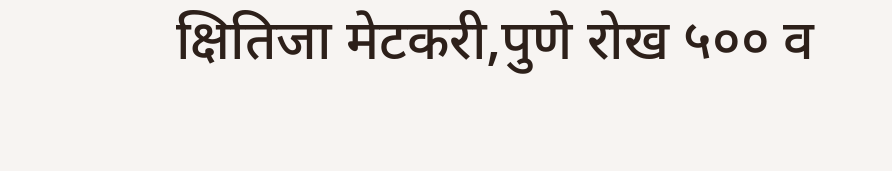क्षितिजा मेटकरी,पुणे रोख ५०० व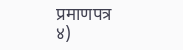प्रमाणपत्र
४)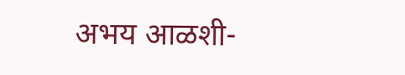अभय आळशी-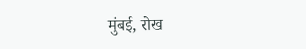मुंबई, रोख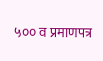५०० व प्रमाणपत्र